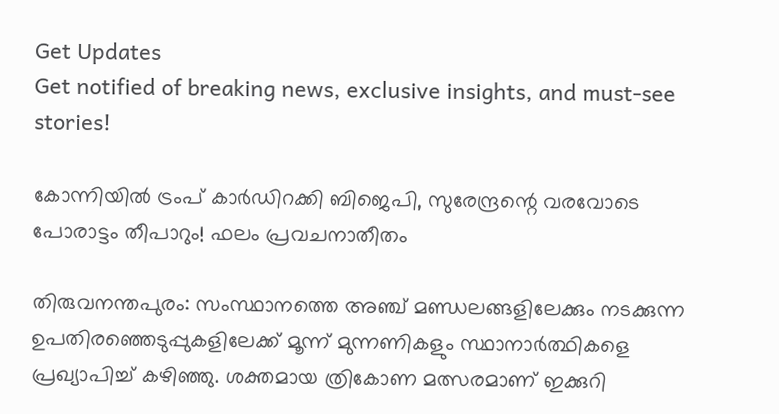Get Updates
Get notified of breaking news, exclusive insights, and must-see stories!

കോന്നിയിൽ ട്രംപ് കാർഡിറക്കി ബിജെപി, സുരേന്ദ്രന്റെ വരവോടെ പോരാട്ടം തീപാറും! ഫലം പ്രവചനാതീതം

തിരുവനന്തപുരം: സംസ്ഥാനത്തെ അഞ്ച് മണ്ഡലങ്ങളിലേക്കും നടക്കുന്ന ഉപതിരഞ്ഞെടുപ്പുകളിലേക്ക് മൂന്ന് മുന്നണികളും സ്ഥാനാര്‍ത്ഥികളെ പ്രഖ്യാപിച്ച് കഴിഞ്ഞു. ശക്തമായ ത്രികോണ മത്സരമാണ് ഇക്കുറി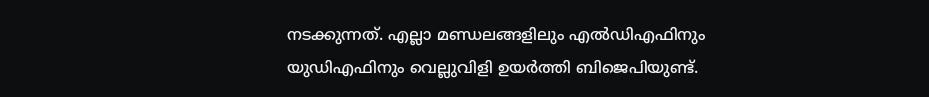നടക്കുന്നത്. എല്ലാ മണ്ഡലങ്ങളിലും എല്‍ഡിഎഫിനും യുഡിഎഫിനും വെല്ലുവിളി ഉയര്‍ത്തി ബിജെപിയുണ്ട്.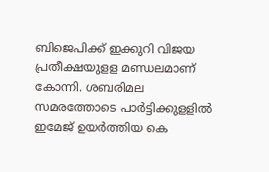ബിജെപിക്ക് ഇക്കുറി വിജയ പ്രതീക്ഷയുളള മണ്ഡലമാണ് കോന്നി. ശബരിമല സമരത്തോടെ പാര്‍ട്ടിക്കുളളില്‍ ഇമേജ് ഉയര്‍ത്തിയ കെ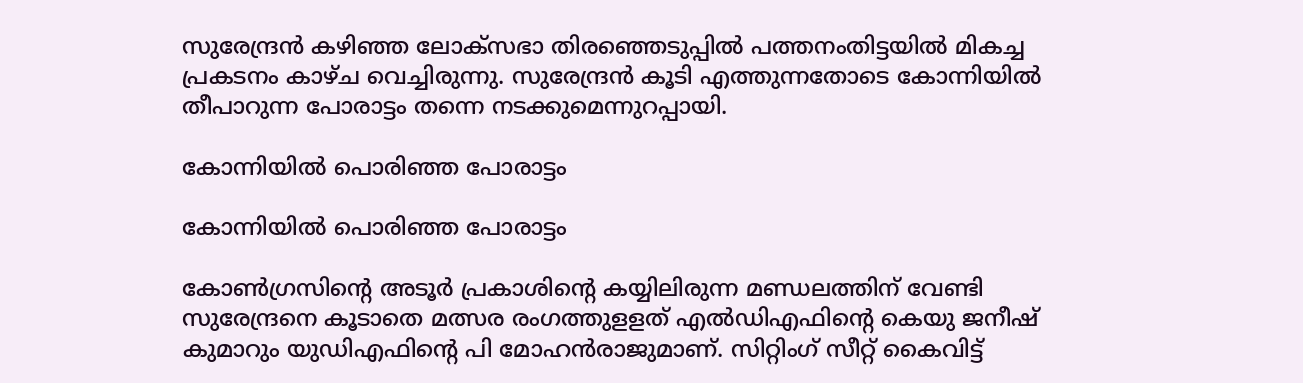സുരേന്ദ്രന്‍ കഴിഞ്ഞ ലോക്‌സഭാ തിരഞ്ഞെടുപ്പില്‍ പത്തനംതിട്ടയില്‍ മികച്ച പ്രകടനം കാഴ്ച വെച്ചിരുന്നു. സുരേന്ദ്രന്‍ കൂടി എത്തുന്നതോടെ കോന്നിയില്‍ തീപാറുന്ന പോരാട്ടം തന്നെ നടക്കുമെന്നുറപ്പായി.

കോന്നിയിൽ പൊരിഞ്ഞ പോരാട്ടം

കോന്നിയിൽ പൊരിഞ്ഞ പോരാട്ടം

കോണ്‍ഗ്രസിന്റെ അടൂര്‍ പ്രകാശിന്റെ കയ്യിലിരുന്ന മണ്ഡലത്തിന് വേണ്ടി സുരേന്ദ്രനെ കൂടാതെ മത്സര രംഗത്തുളളത് എല്‍ഡിഎഫിന്റെ കെയു ജനീഷ് കുമാറും യുഡിഎഫിന്റെ പി മോഹന്‍രാജുമാണ്. സിറ്റിംഗ് സീറ്റ് കൈവിട്ട്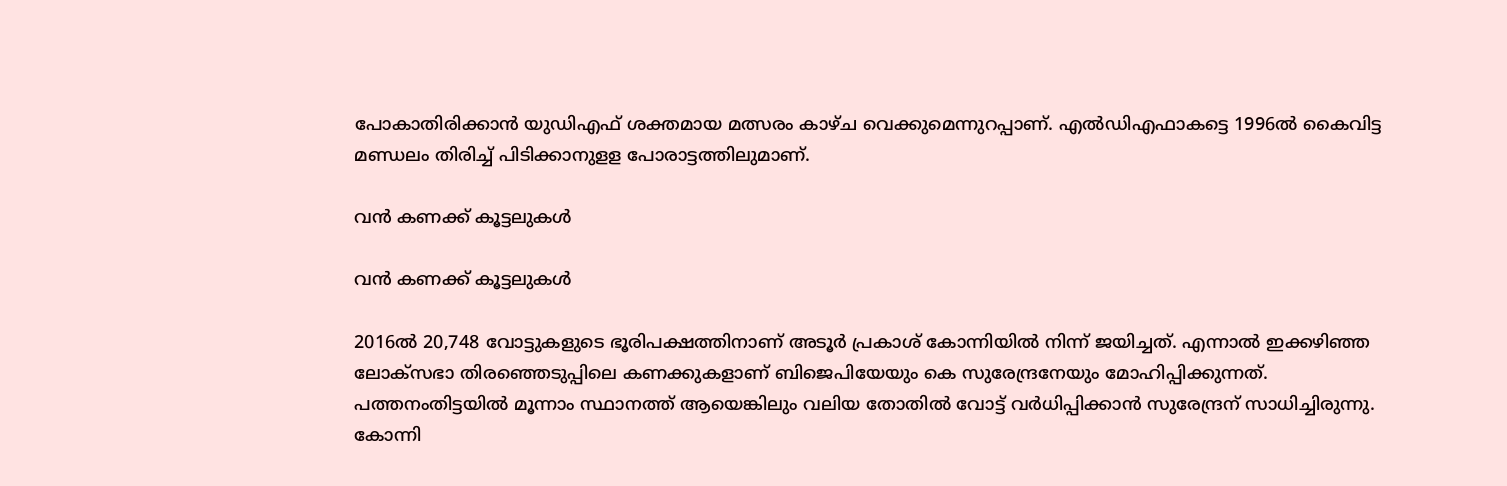പോകാതിരിക്കാന്‍ യുഡിഎഫ് ശക്തമായ മത്സരം കാഴ്ച വെക്കുമെന്നുറപ്പാണ്. എല്‍ഡിഎഫാകട്ടെ 1996ല്‍ കൈവിട്ട മണ്ഡലം തിരിച്ച് പിടിക്കാനുളള പോരാട്ടത്തിലുമാണ്.

വൻ കണക്ക് കൂട്ടലുകൾ

വൻ കണക്ക് കൂട്ടലുകൾ

2016ല്‍ 20,748 വോട്ടുകളുടെ ഭൂരിപക്ഷത്തിനാണ് അടൂര്‍ പ്രകാശ് കോന്നിയില്‍ നിന്ന് ജയിച്ചത്. എന്നാല്‍ ഇക്കഴിഞ്ഞ ലോക്‌സഭാ തിരഞ്ഞെടുപ്പിലെ കണക്കുകളാണ് ബിജെപിയേയും കെ സുരേന്ദ്രനേയും മോഹിപ്പിക്കുന്നത്. പത്തനംതിട്ടയില്‍ മൂന്നാം സ്ഥാനത്ത് ആയെങ്കിലും വലിയ തോതില്‍ വോട്ട് വര്‍ധിപ്പിക്കാന്‍ സുരേന്ദ്രന് സാധിച്ചിരുന്നു. കോന്നി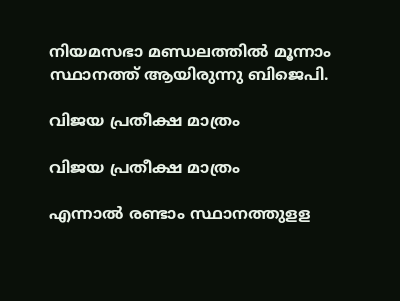നിയമസഭാ മണ്ഡലത്തില്‍ മൂന്നാം സ്ഥാനത്ത് ആയിരുന്നു ബിജെപി.

വിജയ പ്രതീക്ഷ മാത്രം

വിജയ പ്രതീക്ഷ മാത്രം

എന്നാല്‍ രണ്ടാം സ്ഥാനത്തുളള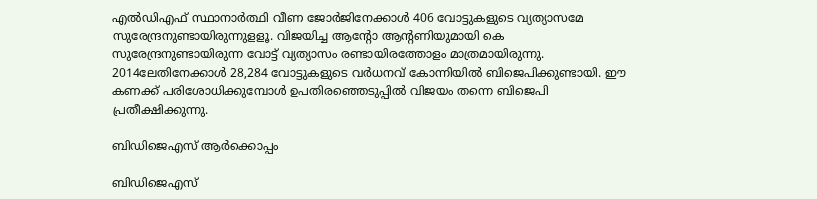എല്‍ഡിഎഫ് സ്ഥാനാര്‍ത്ഥി വീണ ജോര്‍ജിനേക്കാള്‍ 406 വോട്ടുകളുടെ വ്യത്യാസമേ സുരേന്ദ്രനുണ്ടായിരുന്നുളളൂ. വിജയിച്ച ആന്റോ ആന്റണിയുമായി കെ സുരേന്ദ്രനുണ്ടായിരുന്ന വോട്ട് വ്യത്യാസം രണ്ടായിരത്തോളം മാത്രമായിരുന്നു. 2014ലേതിനേക്കാള്‍ 28,284 വോട്ടുകളുടെ വര്‍ധനവ് കോന്നിയില്‍ ബിജെപിക്കുണ്ടായി. ഈ കണക്ക് പരിശോധിക്കുമ്പോള്‍ ഉപതിരഞ്ഞെടുപ്പില്‍ വിജയം തന്നെ ബിജെപി പ്രതീക്ഷിക്കുന്നു.

ബിഡിജെഎസ് ആർക്കൊപ്പം

ബിഡിജെഎസ്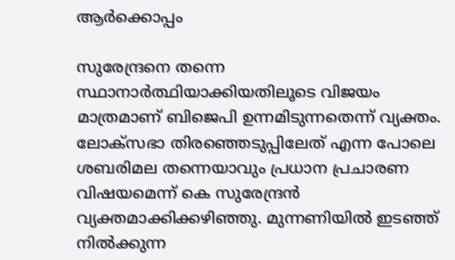ആർക്കൊപ്പം

സുരേന്ദ്രനെ തന്നെ സ്ഥാനാര്‍ത്ഥിയാക്കിയതിലൂടെ വിജയം മാത്രമാണ് ബിജെപി ഉന്നമിടുന്നതെന്ന് വ്യക്തം. ലോക്‌സഭാ തിരഞ്ഞെടുപ്പിലേത് എന്ന പോലെ ശബരിമല തന്നെയാവും പ്രധാന പ്രചാരണ വിഷയമെന്ന് കെ സുരേന്ദ്രന്‍ വ്യക്തമാക്കിക്കഴിഞ്ഞു. മുന്നണിയില്‍ ഇടഞ്ഞ് നില്‍ക്കുന്ന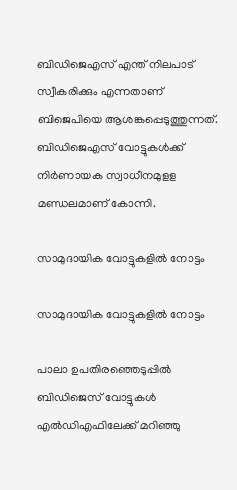ബിഡിജെഎസ് എന്ത് നിലപാട് സ്വീകരിക്കും എന്നതാണ് ബിജെപിയെ ആശങ്കപ്പെടുത്തുന്നത്. ബിഡിജെഎസ് വോട്ടുകള്‍ക്ക് നിര്‍ണായക സ്വാധീനമുളള മണ്ഡലമാണ് കോന്നി.

സാമുദായിക വോട്ടുകളിൽ നോട്ടം

സാമുദായിക വോട്ടുകളിൽ നോട്ടം

പാലാ ഉപതിരഞ്ഞെടുപ്പില്‍ ബിഡിജെസ് വോട്ടുകള്‍ എല്‍ഡിഎഫിലേക്ക് മറിഞ്ഞു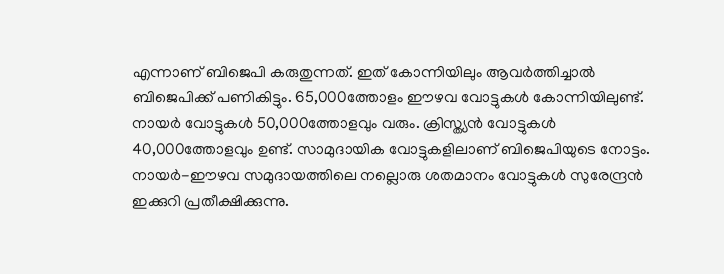എന്നാണ് ബിജെപി കരുതുന്നത്. ഇത് കോന്നിയിലും ആവര്‍ത്തിച്ചാല്‍ ബിജെപിക്ക് പണികിട്ടും. 65,000ത്തോളം ഈഴവ വോട്ടുകള്‍ കോന്നിയിലുണ്ട്. നായര്‍ വോട്ടുകള്‍ 50,000ത്തോളവും വരും. ക്രിസ്ത്യന്‍ വോട്ടുകള്‍ 40,000ത്തോളവും ഉണ്ട്. സാമുദായിക വോട്ടുകളിലാണ് ബിജെപിയുടെ നോട്ടം. നായര്‍-ഈഴവ സമുദായത്തിലെ നല്ലൊരു ശതമാനം വോട്ടുകള്‍ സുരേന്ദ്രന്‍ ഇക്കുറി പ്രതീക്ഷിക്കുന്നു.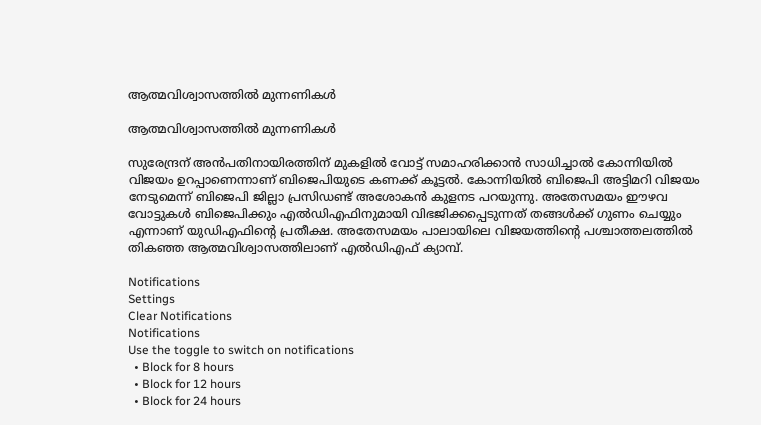ആത്മവിശ്വാസത്തിൽ മുന്നണികൾ

ആത്മവിശ്വാസത്തിൽ മുന്നണികൾ

സുരേന്ദ്രന് അന്‍പതിനായിരത്തിന് മുകളില്‍ വോട്ട് സമാഹരിക്കാന്‍ സാധിച്ചാല്‍ കോന്നിയില്‍ വിജയം ഉറപ്പാണെന്നാണ് ബിജെപിയുടെ കണക്ക് കൂട്ടല്‍. കോന്നിയില്‍ ബിജെപി അട്ടിമറി വിജയം നേടുമെന്ന് ബിജെപി ജില്ലാ പ്രസിഡണ്ട് അശോകന്‍ കുളനട പറയുന്നു. അതേസമയം ഈഴവ വോട്ടുകള്‍ ബിജെപിക്കും എല്‍ഡിഎഫിനുമായി വിഭജിക്കപ്പെടുന്നത് തങ്ങള്‍ക്ക് ഗുണം ചെയ്യും എന്നാണ് യുഡിഎഫിന്റെ പ്രതീക്ഷ. അതേസമയം പാലായിലെ വിജയത്തിന്റെ പശ്ചാത്തലത്തില്‍ തികഞ്ഞ ആത്മവിശ്വാസത്തിലാണ് എല്‍ഡിഎഫ് ക്യാമ്പ്.

Notifications
Settings
Clear Notifications
Notifications
Use the toggle to switch on notifications
  • Block for 8 hours
  • Block for 12 hours
  • Block for 24 hours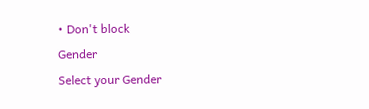• Don't block
Gender
Select your Gender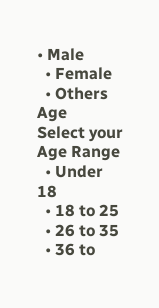• Male
  • Female
  • Others
Age
Select your Age Range
  • Under 18
  • 18 to 25
  • 26 to 35
  • 36 to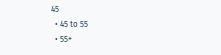45
  • 45 to 55
  • 55+